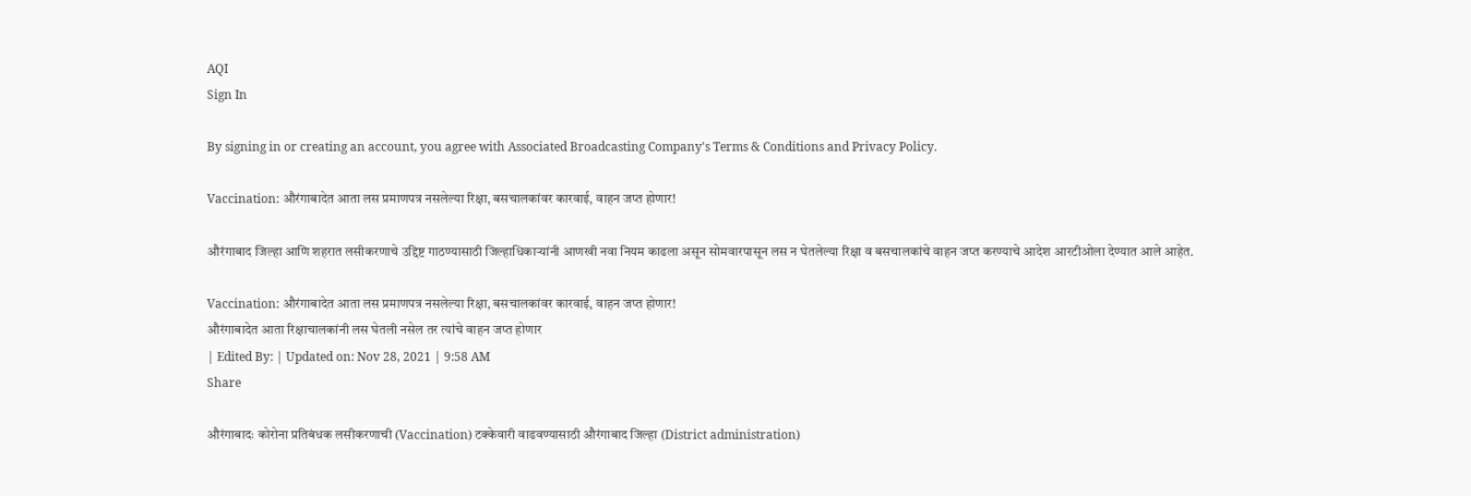AQI
Sign In

By signing in or creating an account, you agree with Associated Broadcasting Company's Terms & Conditions and Privacy Policy.

Vaccination: औरंगाबादेत आता लस प्रमाणपत्र नसलेल्या रिक्षा, बसचालकांवर कारवाई, वाहन जप्त होणार!

औरंगाबाद जिल्हा आणि शहरात लसीकरणाचे उद्दिष्ट गाठण्यासाठी जिल्हाधिकाऱ्यांनी आणखी नवा नियम काढला असून सोमवारपासून लस न घेतलेल्या रिक्षा व बसचालकांचे वाहन जप्त करण्याचे आदेश आरटीओला देण्यात आले आहेत.

Vaccination: औरंगाबादेत आता लस प्रमाणपत्र नसलेल्या रिक्षा, बसचालकांवर कारवाई, वाहन जप्त होणार!
औरंगाबादेत आता रिक्षाचालकांनी लस घेतली नसेल तर त्यांचे वाहन जप्त होणार
| Edited By: | Updated on: Nov 28, 2021 | 9:58 AM
Share

औरंगाबादः कोरोना प्रतिबंधक लसीकरणाची (Vaccination) टक्केवारी वाढवण्यासाठी औरंगाबाद जिल्हा (District administration)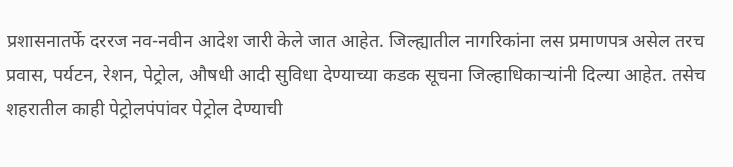प्रशासनातर्फे दररज नव-नवीन आदेश जारी केले जात आहेत. जिल्ह्यातील नागरिकांना लस प्रमाणपत्र असेल तरच प्रवास, पर्यटन, रेशन, पेट्रोल, औषधी आदी सुविधा देण्याच्या कडक सूचना जिल्हाधिकाऱ्यांनी दिल्या आहेत. तसेच शहरातील काही पेट्रोलपंपांवर पेट्रोल देण्याची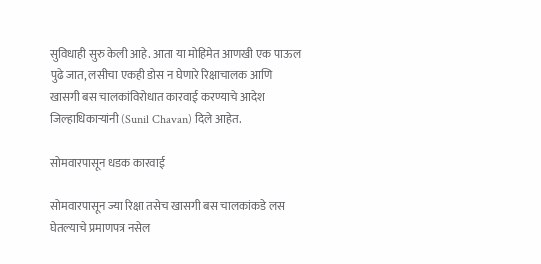सुविधाही सुरु केली आहे. आता या मोहिमेत आणखी एक पाऊल पुढे जात, लसीचा एकही डोस न घेणारे रिक्षाचालक आणि खासगी बस चालकांविरोधात कारवाई करण्याचे आदेश जिल्हाधिकाऱ्यांनी (Sunil Chavan) दिले आहेत.

सोमवारपासून धडक कारवाई

सोमवारपासून ज्या रिक्षा तसेच खासगी बस चालकांकडे लस घेतल्याचे प्रमाणपत्र नसेल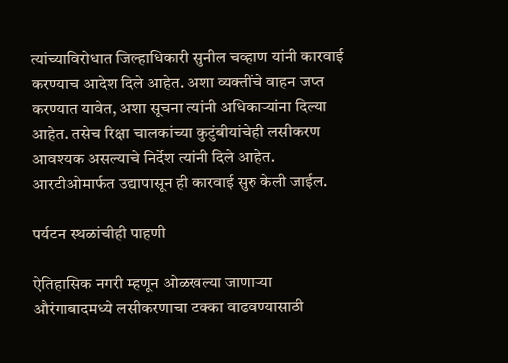त्यांच्याविरोधात जिल्हाधिकारी सुनील चव्हाण यांनी कारवाई करण्याच आदेश दिले आहेत. अशा व्यक्तींचे वाहन जप्त करण्यात यावेत, अशा सूचना त्यांनी अधिकाऱ्यांना दिल्या आहेत. तसेच रिक्षा चालकांच्या कुटुंबीयांचेही लसीकरण आवश्यक असल्याचे निर्देश त्यांनी दिले आहेत. आरटीओमार्फत उद्यापासून ही कारवाई सुरु केली जाईल.

पर्यटन स्थळांचीही पाहणी

ऐतिहासिक नगरी म्हणून ओळखल्या जाणाऱ्या औरंगाबादमध्ये लसीकरणाचा टक्का वाढवण्यासाठी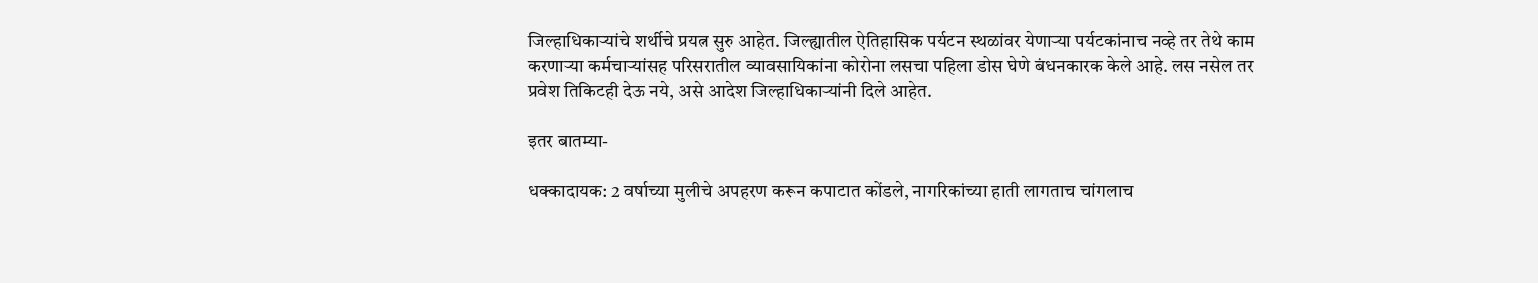जिल्हाधिकाऱ्यांचे शर्थीचे प्रयत्न सुरु आहेत. जिल्ह्यातील ऐतिहासिक पर्यटन स्थळांवर येणाऱ्या पर्यटकांनाच नव्हे तर तेथे काम करणाऱ्या कर्मचाऱ्यांसह परिसरातील व्यावसायिकांना कोरोना लसचा पहिला डोस घेणे बंधनकारक केले आहे. लस नसेल तर प्रवेश तिकिटही देऊ नये, असे आदेश जिल्हाधिकाऱ्यांनी दिले आहेत.

इतर बातम्या-

धक्कादायक: 2 वर्षाच्या मुलीचे अपहरण करून कपाटात कोंडले, नागरिकांच्या हाती लागताच चांगलाच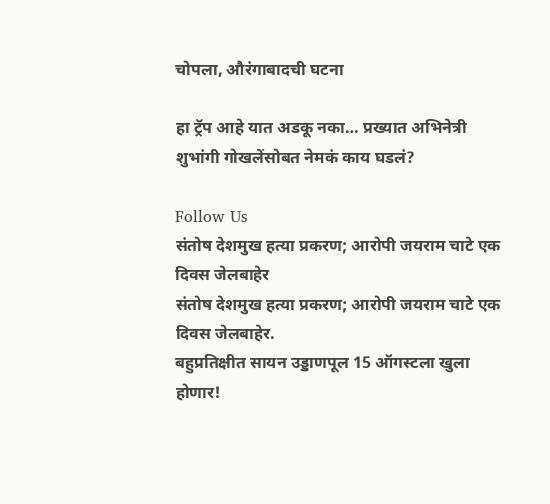चोपला, औरंगाबादची घटना

हा ट्रॅप आहे यात अडकू नका… प्रख्यात अभिनेत्री शुभांगी गोखलेंसोबत नेमकं काय घडलं?

Follow Us
संतोष देशमुख हत्या प्रकरण; आरोपी जयराम चाटे एक दिवस जेलबाहेर
संतोष देशमुख हत्या प्रकरण; आरोपी जयराम चाटे एक दिवस जेलबाहेर.
बहुप्रतिक्षीत सायन उड्डाणपूल 15 ऑगस्टला खुला होणार!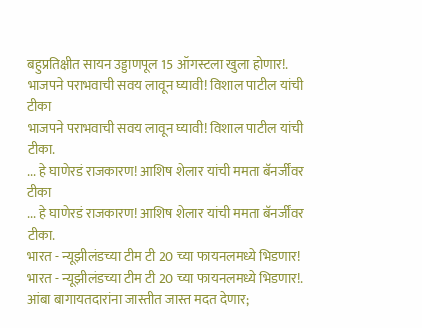बहुप्रतिक्षीत सायन उड्डाणपूल 15 ऑगस्टला खुला होणार!.
भाजपने पराभवाची सवय लावून घ्यावी! विशाल पाटील यांची टीका
भाजपने पराभवाची सवय लावून घ्यावी! विशाल पाटील यांची टीका.
... हे घाणेरडं राजकारण! आशिष शेलार यांची ममता बॅनर्जींवर टीका
... हे घाणेरडं राजकारण! आशिष शेलार यांची ममता बॅनर्जींवर टीका.
भारत - न्यूझीलंडच्या टीम टी 20 च्या फायनलमध्ये भिडणार!
भारत - न्यूझीलंडच्या टीम टी 20 च्या फायनलमध्ये भिडणार!.
आंबा बागायतदारांना जास्तीत जास्त मदत देणार;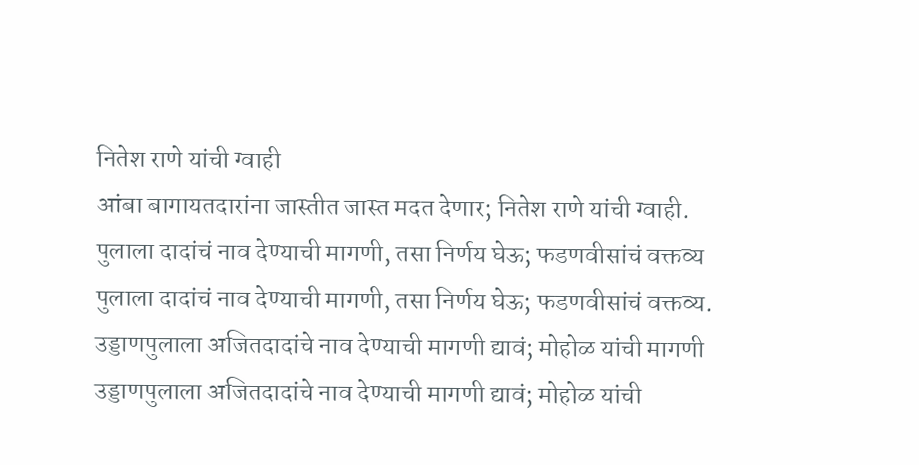नितेश राणे यांची ग्वाही
आंबा बागायतदारांना जास्तीत जास्त मदत देणार; नितेश राणे यांची ग्वाही.
पुलाला दादांचं नाव देण्याची मागणी, तसा निर्णय घेऊ; फडणवीसांचं वक्तव्य
पुलाला दादांचं नाव देण्याची मागणी, तसा निर्णय घेऊ; फडणवीसांचं वक्तव्य.
उड्डाणपुलाला अजितदादांचे नाव देण्याची मागणी द्यावं; मोहोळ यांची मागणी
उड्डाणपुलाला अजितदादांचे नाव देण्याची मागणी द्यावं; मोहोळ यांची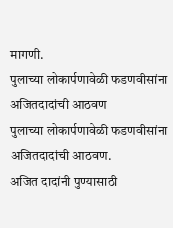मागणी.
पुलाच्या लोकार्पणावेळी फडणवीसांना अजितदादांची आठवण
पुलाच्या लोकार्पणावेळी फडणवीसांना अजितदादांची आठवण.
अजित दादांनी पुण्यासाठी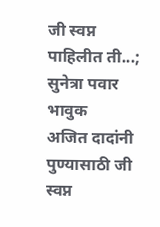जी स्वप्न पाहिलीत ती...; सुनेत्रा पवार भावुक
अजित दादांनी पुण्यासाठी जी स्वप्न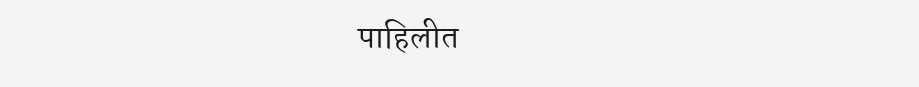पाहिलीत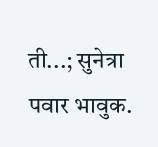ती...; सुनेत्रा पवार भावुक.